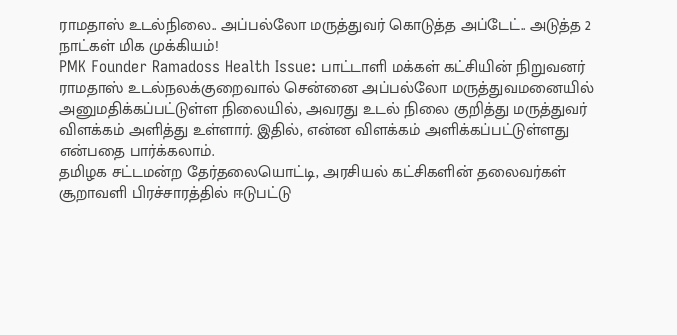ராமதாஸ் உடல்நிலை.. அப்பல்லோ மருத்துவர் கொடுத்த அப்டேட்.. அடுத்த 2 நாட்கள் மிக முக்கியம்!
PMK Founder Ramadoss Health Issue: பாட்டாளி மக்கள் கட்சியின் நிறுவனர் ராமதாஸ் உடல்நலக்குறைவால் சென்னை அப்பல்லோ மருத்துவமனையில் அனுமதிக்கப்பட்டுள்ள நிலையில், அவரது உடல் நிலை குறித்து மருத்துவர் விளக்கம் அளித்து உள்ளார். இதில், என்ன விளக்கம் அளிக்கப்பட்டுள்ளது என்பதை பார்க்கலாம்.
தமிழக சட்டமன்ற தேர்தலையொட்டி, அரசியல் கட்சிகளின் தலைவர்கள் சூறாவளி பிரச்சாரத்தில் ஈடுபட்டு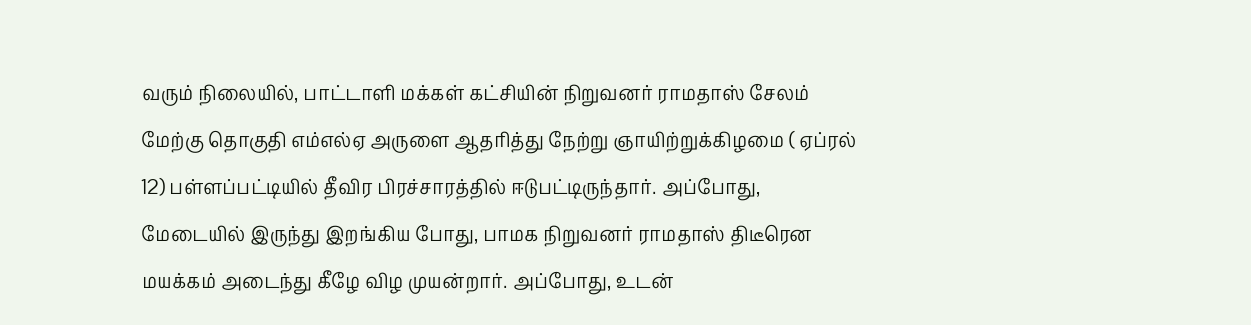வரும் நிலையில், பாட்டாளி மக்கள் கட்சியின் நிறுவனர் ராமதாஸ் சேலம் மேற்கு தொகுதி எம்எல்ஏ அருளை ஆதரித்து நேற்று ஞாயிற்றுக்கிழமை ( ஏப்ரல் 12) பள்ளப்பட்டியில் தீவிர பிரச்சாரத்தில் ஈடுபட்டிருந்தார். அப்போது, மேடையில் இருந்து இறங்கிய போது, பாமக நிறுவனர் ராமதாஸ் திடீரென மயக்கம் அடைந்து கீழே விழ முயன்றார். அப்போது, உடன்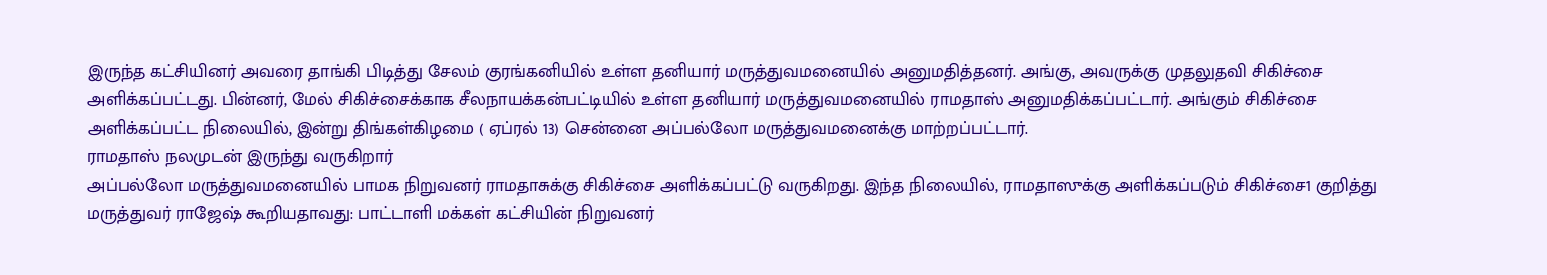இருந்த கட்சியினர் அவரை தாங்கி பிடித்து சேலம் குரங்கனியில் உள்ள தனியார் மருத்துவமனையில் அனுமதித்தனர். அங்கு, அவருக்கு முதலுதவி சிகிச்சை அளிக்கப்பட்டது. பின்னர், மேல் சிகிச்சைக்காக சீலநாயக்கன்பட்டியில் உள்ள தனியார் மருத்துவமனையில் ராமதாஸ் அனுமதிக்கப்பட்டார். அங்கும் சிகிச்சை அளிக்கப்பட்ட நிலையில், இன்று திங்கள்கிழமை ( ஏப்ரல் 13) சென்னை அப்பல்லோ மருத்துவமனைக்கு மாற்றப்பட்டார்.
ராமதாஸ் நலமுடன் இருந்து வருகிறார்
அப்பல்லோ மருத்துவமனையில் பாமக நிறுவனர் ராமதாசுக்கு சிகிச்சை அளிக்கப்பட்டு வருகிறது. இந்த நிலையில், ராமதாஸுக்கு அளிக்கப்படும் சிகிச்சை1 குறித்து மருத்துவர் ராஜேஷ் கூறியதாவது: பாட்டாளி மக்கள் கட்சியின் நிறுவனர்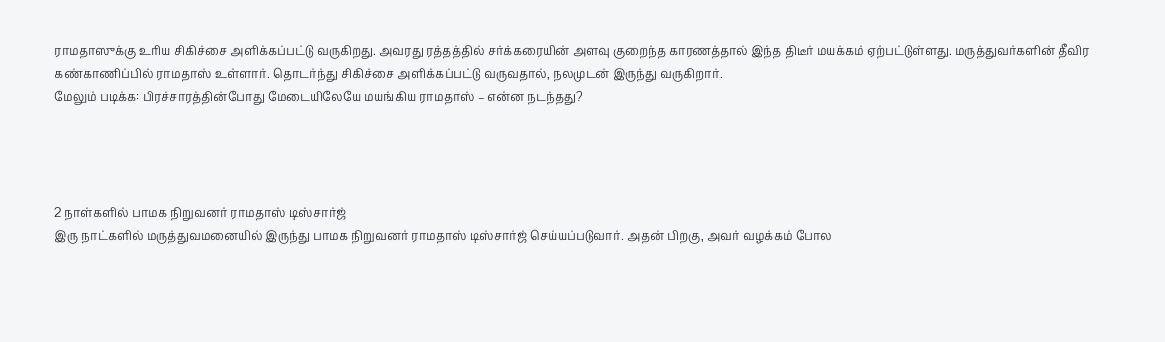ராமதாஸுக்கு உரிய சிகிச்சை அளிக்கப்பட்டு வருகிறது. அவரது ரத்தத்தில் சர்க்கரையின் அளவு குறைந்த காரணத்தால் இந்த திடீர் மயக்கம் ஏற்பட்டுள்ளது. மருத்துவர்களின் தீவிர கண்காணிப்பில் ராமதாஸ் உள்ளார். தொடர்ந்து சிகிச்சை அளிக்கப்பட்டு வருவதால், நலமுடன் இருந்து வருகிறார்.
மேலும் படிக்க: பிரச்சாரத்தின்போது மேடையிலேயே மயங்கிய ராமதாஸ் – என்ன நடந்தது?




2 நாள்களில் பாமக நிறுவனர் ராமதாஸ் டிஸ்சார்ஜ்
இரு நாட்களில் மருத்துவமனையில் இருந்து பாமக நிறுவனர் ராமதாஸ் டிஸ்சார்ஜ் செய்யப்படுவார். அதன் பிறகு, அவர் வழக்கம் போல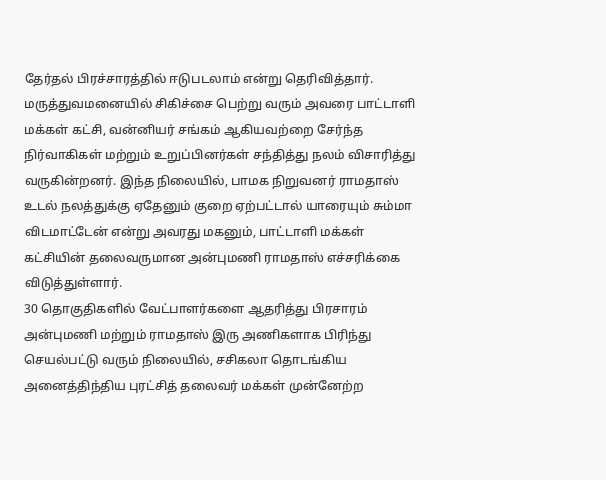தேர்தல் பிரச்சாரத்தில் ஈடுபடலாம் என்று தெரிவித்தார். மருத்துவமனையில் சிகிச்சை பெற்று வரும் அவரை பாட்டாளி மக்கள் கட்சி, வன்னியர் சங்கம் ஆகியவற்றை சேர்ந்த நிர்வாகிகள் மற்றும் உறுப்பினர்கள் சந்தித்து நலம் விசாரித்து வருகின்றனர். இந்த நிலையில், பாமக நிறுவனர் ராமதாஸ் உடல் நலத்துக்கு ஏதேனும் குறை ஏற்பட்டால் யாரையும் சும்மா விடமாட்டேன் என்று அவரது மகனும், பாட்டாளி மக்கள் கட்சியின் தலைவருமான அன்புமணி ராமதாஸ் எச்சரிக்கை விடுத்துள்ளார்.
30 தொகுதிகளில் வேட்பாளர்களை ஆதரித்து பிரசாரம்
அன்புமணி மற்றும் ராமதாஸ் இரு அணிகளாக பிரிந்து செயல்பட்டு வரும் நிலையில், சசிகலா தொடங்கிய அனைத்திந்திய புரட்சித் தலைவர் மக்கள் முன்னேற்ற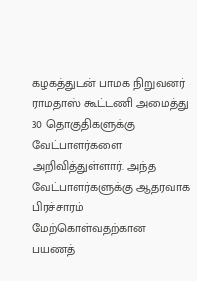கழகத்துடன் பாமக நிறுவனர் ராமதாஸ் கூட்டணி அமைத்து 30 தொகுதிகளுக்கு வேட்பாளர்களை அறிவித்துள்ளார். அந்த வேட்பாளர்களுக்கு ஆதரவாக பிரச்சாரம் மேற்கொள்வதற்கான பயணத்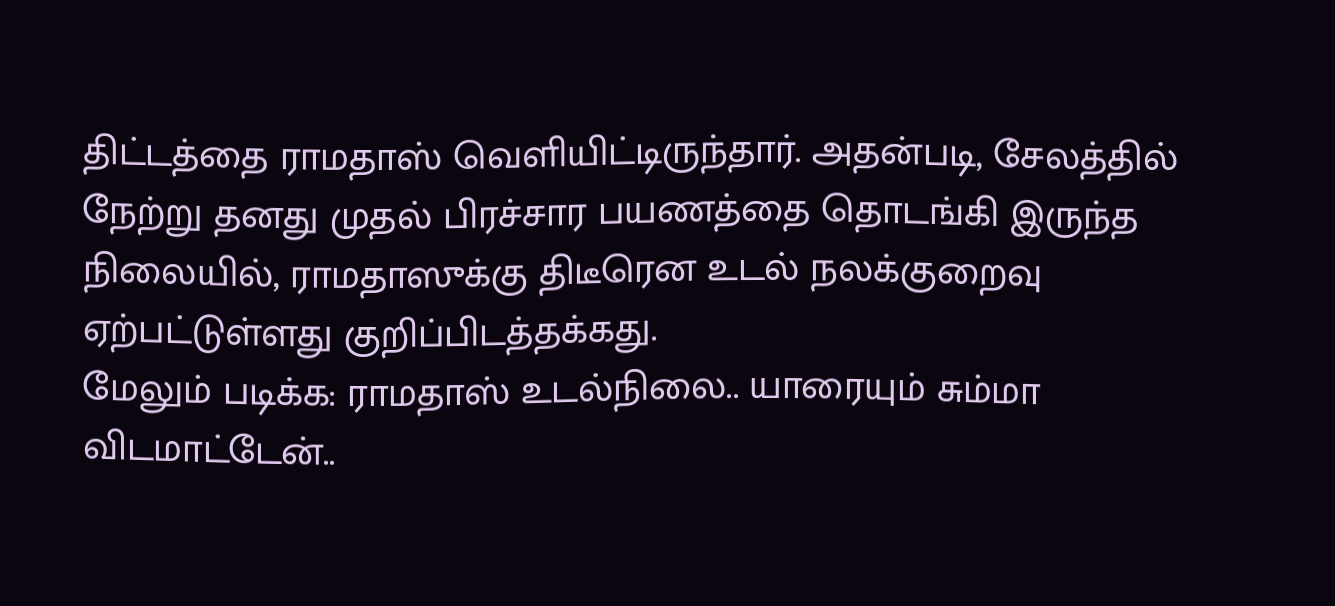திட்டத்தை ராமதாஸ் வெளியிட்டிருந்தார். அதன்படி, சேலத்தில் நேற்று தனது முதல் பிரச்சார பயணத்தை தொடங்கி இருந்த நிலையில், ராமதாஸுக்கு திடீரென உடல் நலக்குறைவு ஏற்பட்டுள்ளது குறிப்பிடத்தக்கது.
மேலும் படிக்க: ராமதாஸ் உடல்நிலை.. யாரையும் சும்மா விடமாட்டேன்..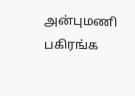அன்புமணி பகிரங்க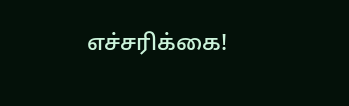எச்சரிக்கை!